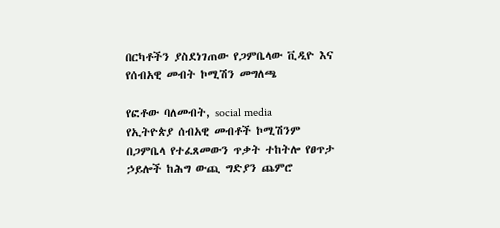በርካቶችን ያስደነገጠው የጋምቤላው ቪዲዮ እና የሰብአዊ መብት ኮሚሽን መግለጫ

የፎቶው ባለመብት, social media
የኢትዮጵያ ሰብአዊ መብቶች ኮሚሽንም በጋምቤላ የተፈጸመውን ጥቃት ተከትሎ የፀጥታ ኃይሎች ከሕግ ውጪ ግድያን ጨምሮ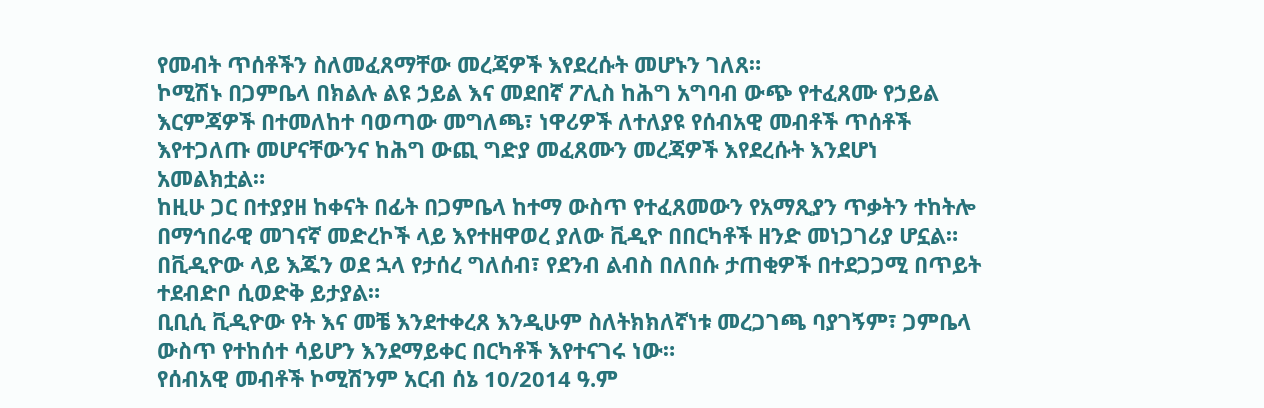የመብት ጥሰቶችን ስለመፈጸማቸው መረጃዎች እየደረሱት መሆኑን ገለጸ።
ኮሚሽኑ በጋምቤላ በክልሉ ልዩ ኃይል እና መደበኛ ፖሊስ ከሕግ አግባብ ውጭ የተፈጸሙ የኃይል እርምጃዎች በተመለከተ ባወጣው መግለጫ፣ ነዋሪዎች ለተለያዩ የሰብአዊ መብቶች ጥሰቶች እየተጋለጡ መሆናቸውንና ከሕግ ውጪ ግድያ መፈጸሙን መረጃዎች እየደረሱት እንደሆነ አመልክቷል።
ከዚሁ ጋር በተያያዘ ከቀናት በፊት በጋምቤላ ከተማ ውስጥ የተፈጸመውን የአማጺያን ጥቃትን ተከትሎ በማኅበራዊ መገናኛ መድረኮች ላይ እየተዘዋወረ ያለው ቪዲዮ በበርካቶች ዘንድ መነጋገሪያ ሆኗል።
በቪዲዮው ላይ እጁን ወደ ኋላ የታሰረ ግለሰብ፣ የደንብ ልብስ በለበሱ ታጠቂዎች በተደጋጋሚ በጥይት ተደብድቦ ሲወድቅ ይታያል።
ቢቢሲ ቪዲዮው የት እና መቼ እንደተቀረጸ እንዲሁም ስለትክክለኛነቱ መረጋገጫ ባያገኝም፣ ጋምቤላ ውስጥ የተከሰተ ሳይሆን እንደማይቀር በርካቶች እየተናገሩ ነው።
የሰብአዊ መብቶች ኮሚሽንም አርብ ሰኔ 10/2014 ዓ.ም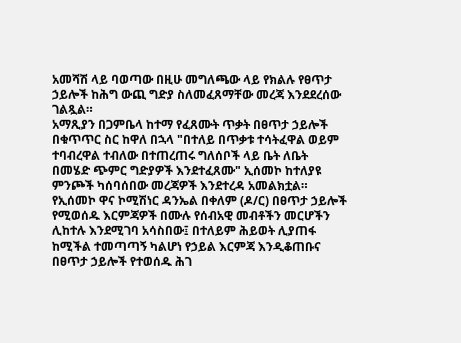አመሻሽ ላይ ባወጣው በዚሁ መግለጫው ላይ የክልሉ የፀጥታ ኃይሎች ከሕግ ውጪ ግድያ ስለመፈጸማቸው መረጃ እንደደረሰው ገልጿል።
አማጺያን በጋምቤላ ከተማ የፈጸሙት ጥቃት በፀጥታ ኃይሎች በቁጥጥር ስር ከዋለ በኋላ "በተለይ በጥቃቱ ተሳትፈዋል ወይም ተባብረዋል ተብለው በተጠረጠሩ ግለሰቦች ላይ ቤት ለቤት በመሄድ ጭምር ግድያዎች እንደተፈጸሙ" ኢሰመኮ ከተለያዩ ምንጮች ካሰባሰበው መረጃዎች እንደተረዳ አመልክቷል።
የኢሰመኮ ዋና ኮሚሽነር ዳንኤል በቀለም (ዶ/ር) በፀጥታ ኃይሎች የሚወሰዱ እርምጃዎች በሙሉ የሰብአዊ መብቶችን መርሆችን ሊከተሉ እንደሚገባ አሳስበው፤ በተለይም ሕይወት ሊያጠፋ ከሚችል ተመጣጣኝ ካልሆነ የኃይል እርምጃ እንዲቆጠቡና በፀጥታ ኃይሎች የተወሰዱ ሕገ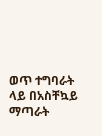ወጥ ተግባራት ላይ በአስቸኳይ ማጣራት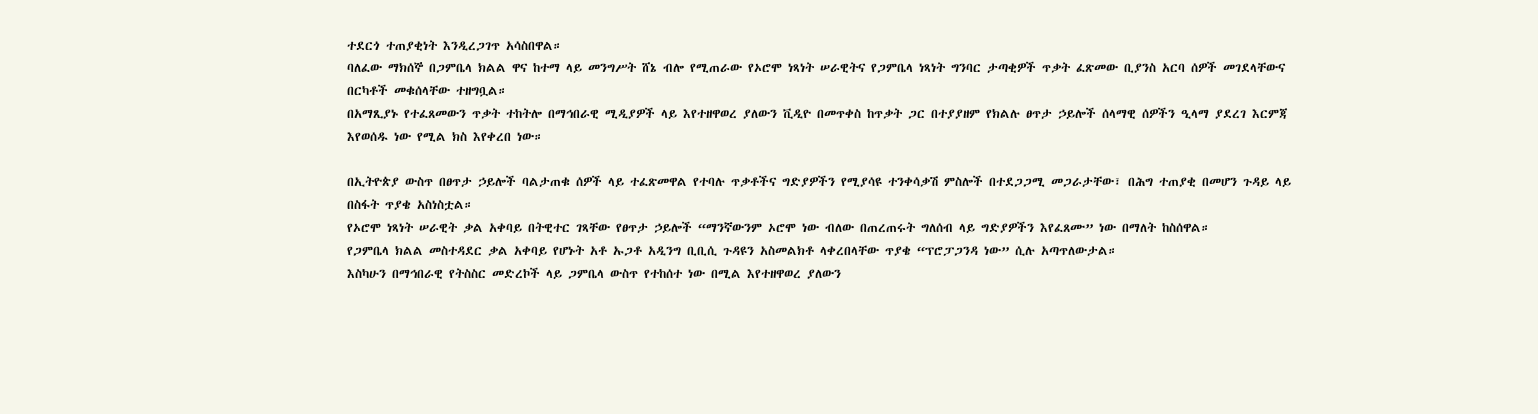ተደርጎ ተጠያቂነት እንዲረጋገጥ አሳስበዋል።
ባለፈው ማክሰኞ በጋምቤላ ክልል ዋና ከተማ ላይ መንግሥት ሸኔ ብሎ የሚጠራው የኦሮሞ ነጻነት ሠራዊትና የጋምቤላ ነጻነት ግንባር ታጣቂዎች ጥቃት ፈጽመው ቢያንስ አርባ ሰዎች መገደላቸውና በርካቶች መቁሰላቸው ተዘግቧል።
በአማጺያኑ የተፈጸመውን ጥቃት ተከትሎ በማኅበራዊ ሚዲያዎች ላይ እየተዘዋወረ ያለውን ቪዲዮ በመጥቀስ ከጥቃት ጋር በተያያዘም የክልሉ ፀጥታ ኃይሎች ሰላማዊ ሰዎችን ዒላማ ያደረገ እርምጃ እየወሰዱ ነው የሚል ክስ እየቀረበ ነው።

በኢትዮጵያ ውስጥ በፀጥታ ኃይሎች ባልታጠቁ ሰዎች ላይ ተፈጽመዋል የተባሉ ጥቃቶችና ግድያዎችን የሚያሳዩ ተንቀሳቃሽ ምስሎች በተደጋጋሚ መጋራታቸው፣ በሕግ ተጠያቂ በመሆን ጉዳይ ላይ በስፋት ጥያቄ አስነስቷል።
የኦሮሞ ነጻነት ሠራዊት ቃል አቀባይ በትዊተር ገጻቸው የፀጥታ ኃይሎች “ማንኛውንም ኦሮሞ ነው ብለው በጠረጠሩት ግለሰብ ላይ ግድያዎችን እየፈጸሙ” ነው በማለት ከስሰዋል።
የጋምቤላ ክልል መስተዳደር ቃል አቀባይ የሆኑት አቶ ኡጋቶ አዲንግ ቢቢሲ ጉዳዩን አስመልክቶ ላቀረበላቸው ጥያቄ “ፕሮፓጋንዳ ነው” ሲሉ አጣጥለውታል።
እስካሁን በማኅበራዊ የትስስር መድረኮች ላይ ጋምቤላ ውስጥ የተከሰተ ነው በሚል እየተዘዋወረ ያለውን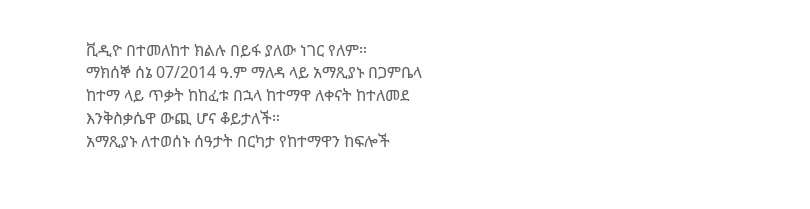ቪዲዮ በተመለከተ ክልሉ በይፋ ያለው ነገር የለም።
ማክሰኞ ሰኔ 07/2014 ዓ.ም ማለዳ ላይ አማጺያኑ በጋምቤላ ከተማ ላይ ጥቃት ከከፈቱ በኋላ ከተማዋ ለቀናት ከተለመደ እንቅስቃሴዋ ውጪ ሆና ቆይታለች።
አማጺያኑ ለተወሰኑ ሰዓታት በርካታ የከተማዋን ከፍሎች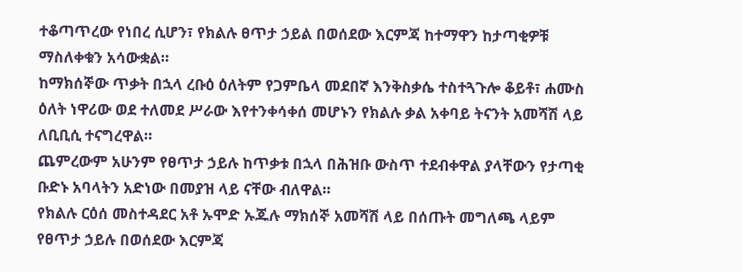ተቆጣጥረው የነበረ ሲሆን፣ የክልሉ ፀጥታ ኃይል በወሰደው እርምጃ ከተማዋን ከታጣቂዎቹ ማስለቀቁን አሳውቋል።
ከማክሰኞው ጥቃት በኋላ ረቡዕ ዕለትም የጋምቤላ መደበኛ እንቅስቃሴ ተስተጓጉሎ ቆይቶ፣ ሐሙስ ዕለት ነዋሪው ወደ ተለመደ ሥራው እየተንቀሳቀሰ መሆኑን የክልሉ ቃል አቀባይ ትናንት አመሻሽ ላይ ለቢቢሲ ተናግረዋል።
ጨምረውም አሁንም የፀጥታ ኃይሉ ከጥቃቱ በኋላ በሕዝቡ ውስጥ ተደብቀዋል ያላቸውን የታጣቂ ቡድኑ አባላትን አድነው በመያዝ ላይ ናቸው ብለዋል።
የክልሉ ርዕሰ መስተዳደር አቶ ኡሞድ ኡጁሉ ማክሰኞ አመሻሽ ላይ በሰጡት መግለጫ ላይም የፀጥታ ኃይሉ በወሰደው እርምጃ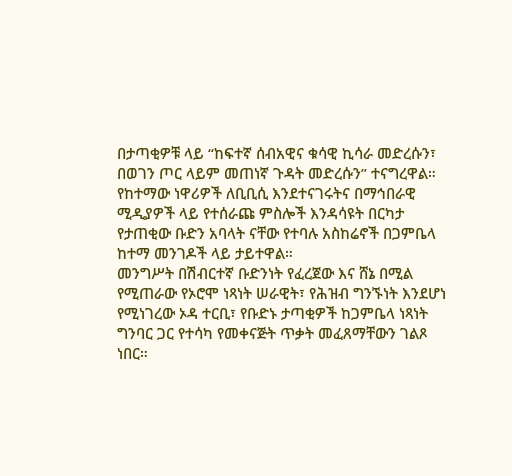በታጣቂዎቹ ላይ “ከፍተኛ ሰብአዊና ቁሳዊ ኪሳራ መድረሱን፣ በወገን ጦር ላይም መጠነኛ ጉዳት መድረሱን” ተናግረዋል።
የከተማው ነዋሪዎች ለቢቢሲ እንደተናገሩትና በማኅበራዊ ሚዲያዎች ላይ የተሰራጩ ምስሎች እንዳሳዩት በርካታ የታጠቂው ቡድን አባላት ናቸው የተባሉ አስከሬኖች በጋምቤላ ከተማ መንገዶች ላይ ታይተዋል።
መንግሥት በሽብርተኛ ቡድንነት የፈረጀው እና ሸኔ በሚል የሚጠራው የኦሮሞ ነጻነት ሠራዊት፣ የሕዝብ ግንኙነት እንደሆነ የሚነገረው ኦዳ ተርቢ፣ የቡድኑ ታጣቂዎች ከጋምቤላ ነጻነት ግንባር ጋር የተሳካ የመቀናጅት ጥቃት መፈጸማቸውን ገልጾ ነበር።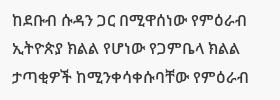ከደቡብ ሱዳን ጋር በሚዋሰነው የምዕራብ ኢትዮጵያ ክልል የሆነው የጋምቤላ ክልል ታጣቂዎች ከሚንቀሳቀሱባቸው የምዕራብ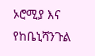ኦሮሚያ እና የከቤኒሻንጉል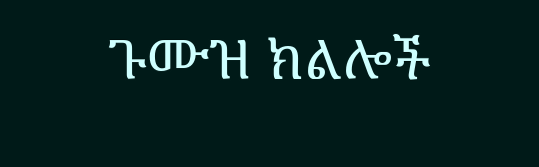ጉሙዝ ክልሎች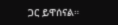ጋር ይዋሰናል።